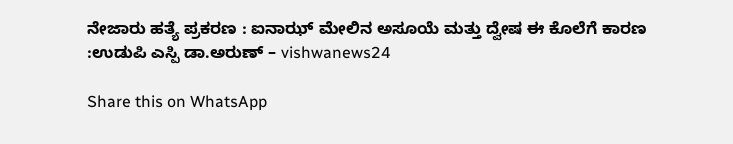ನೇಜಾರು ಹತ್ಯೆ ಪ್ರಕರಣ : ಐನಾಝ್ ಮೇಲಿನ ಅಸೂಯೆ ಮತ್ತು ದ್ವೇಷ ಈ ಕೊಲೆಗೆ ಕಾರಣ :ಉಡುಪಿ ಎಸ್ಪಿ ಡಾ.ಅರುಣ್ – vishwanews24

Share this on WhatsApp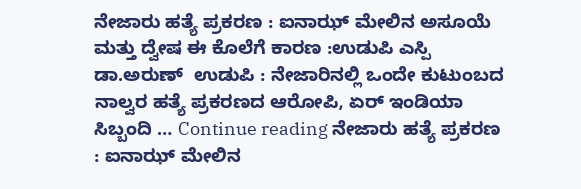ನೇಜಾರು ಹತ್ಯೆ ಪ್ರಕರಣ : ಐನಾಝ್ ಮೇಲಿನ ಅಸೂಯೆ ಮತ್ತು ದ್ವೇಷ ಈ ಕೊಲೆಗೆ ಕಾರಣ :ಉಡುಪಿ ಎಸ್ಪಿ ಡಾ.ಅರುಣ್  ಉಡುಪಿ : ನೇಜಾರಿನಲ್ಲಿ ಒಂದೇ ಕುಟುಂಬದ ನಾಲ್ವರ ಹತ್ಯೆ ಪ್ರಕರಣದ ಆರೋಪಿ, ಏರ್ ಇಂಡಿಯಾ ಸಿಬ್ಬಂದಿ … Continue reading ನೇಜಾರು ಹತ್ಯೆ ಪ್ರಕರಣ : ಐನಾಝ್ ಮೇಲಿನ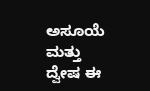ಅಸೂಯೆ ಮತ್ತು ದ್ವೇಷ ಈ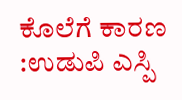ಕೊಲೆಗೆ ಕಾರಣ :ಉಡುಪಿ ಎಸ್ಪಿ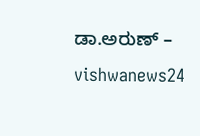ಡಾ.ಅರುಣ್ – vishwanews24